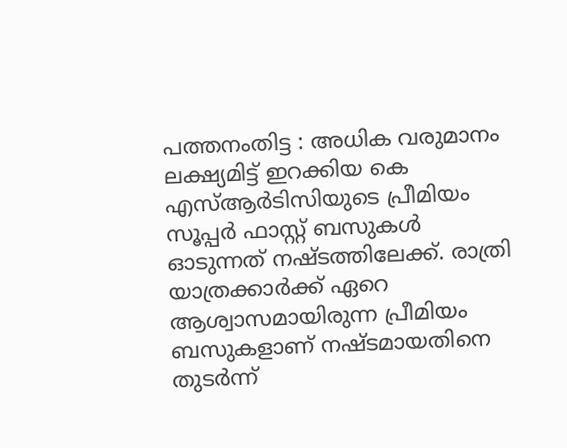പത്തനംതിട്ട : അധിക വരുമാനം ലക്ഷ്യമിട്ട് ഇറക്കിയ കെ എസ്ആർടിസിയുടെ പ്രീമിയം സൂപ്പർ ഫാസ്റ്റ് ബസുകൾ ഓടുന്നത് നഷ്ടത്തിലേക്ക്. രാത്രി യാത്രക്കാർക്ക് ഏറെ ആശ്വാസമായിരുന്ന പ്രീമിയം ബസുകളാണ് നഷ്ടമായതിനെ തുടർന്ന്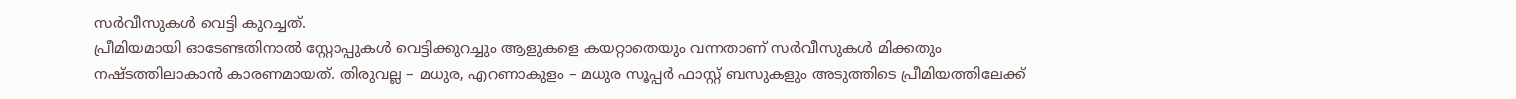സർവീസുകൾ വെട്ടി കുറച്ചത്.
പ്രീമിയമായി ഓടേണ്ടതിനാൽ സ്റ്റോപ്പുകൾ വെട്ടിക്കുറച്ചും ആളുകളെ കയറ്റാതെയും വന്നതാണ് സർവീസുകൾ മിക്കതും നഷ്ടത്തിലാകാൻ കാരണമായത്. തിരുവല്ല – മധുര, എറണാകുളം – മധുര സൂപ്പർ ഫാസ്റ്റ് ബസുകളും അടുത്തിടെ പ്രീമിയത്തിലേക്ക്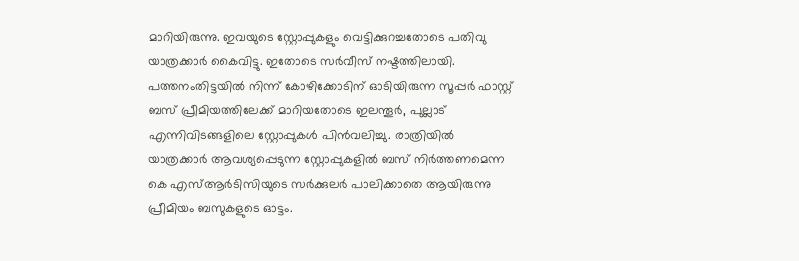മാറിയിരുന്നു. ഇവയുടെ സ്റ്റോപ്പുകളും വെട്ടിക്കുറച്ചതോടെ പതിവു യാത്രക്കാർ കൈവിട്ടു. ഇതോടെ സർവീസ് നഷ്ടത്തിലായി.
പത്തനംതിട്ടയിൽ നിന്ന് കോഴിക്കോടിന് ഓടിയിരുന്ന സൂപ്പർ ഫാസ്റ്റ് ബസ് പ്രീമിയത്തിലേക്ക് മാറിയതോടെ ഇലന്തൂർ, പുല്ലാട് എന്നിവിടങ്ങളിലെ സ്റ്റോപ്പുകൾ പിൻവലിച്ചു. രാത്രിയിൽ യാത്രക്കാർ ആവശ്യപ്പെടുന്ന സ്റ്റോപ്പുകളിൽ ബസ് നിർത്തണമെന്ന കെ എസ്ആർടിസിയുടെ സർക്കുലർ പാലിക്കാതെ ആയിരുന്നു പ്രീമിയം ബസുകളുടെ ഓട്ടം.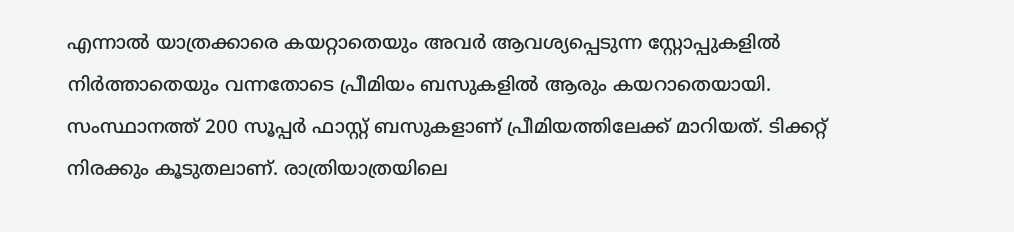എന്നാൽ യാത്രക്കാരെ കയറ്റാതെയും അവർ ആവശ്യപ്പെടുന്ന സ്റ്റോപ്പുകളിൽ നിർത്താതെയും വന്നതോടെ പ്രീമിയം ബസുകളിൽ ആരും കയറാതെയായി. സംസ്ഥാനത്ത് 200 സൂപ്പർ ഫാസ്റ്റ് ബസുകളാണ് പ്രീമിയത്തിലേക്ക് മാറിയത്. ടിക്കറ്റ് നിരക്കും കൂടുതലാണ്. രാത്രിയാത്രയിലെ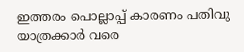ഇത്തരം പൊല്ലാപ്പ് കാരണം പതിവു യാത്രക്കാർ വരെ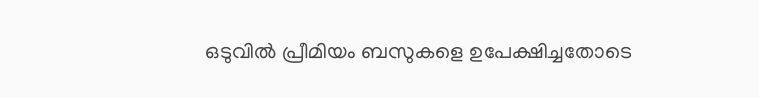ഒടുവിൽ പ്രീമിയം ബസുകളെ ഉപേക്ഷിച്ചതോടെ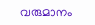വരുമാനം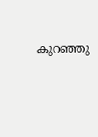കുറഞ്ഞു